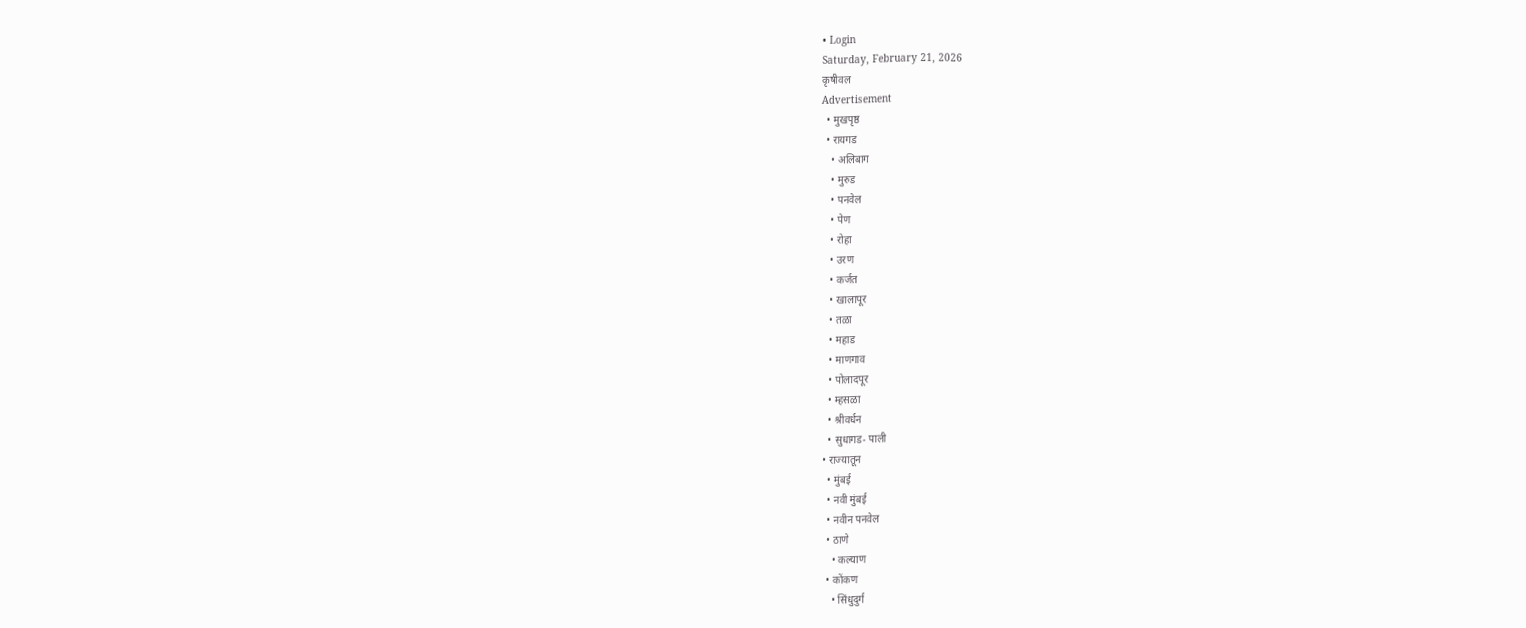• Login
Saturday, February 21, 2026
कृषीवल
Advertisement
  • मुखपृष्ठ
  • रायगड
    • अलिबाग
    • मुरुड
    • पनवेल
    • पेण
    • रोहा
    • उरण
    • कर्जत
    • खालापूर
    • तळा
    • महाड
    • माणगाव
    • पोलादपूर
    • म्हसळा
    • श्रीवर्धन
    • सुधागड- पाली
  • राज्यातून
    • मुंबई
    • नवी मुंबई
    • नवीन पनवेल
    • ठाणे
      • कल्याण
    • कोंकण
      • सिंधुदुर्ग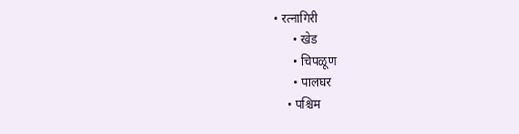• रत्नागिरी
      • खेड
      • चिपळूण
      • पालघर
    • पश्चिम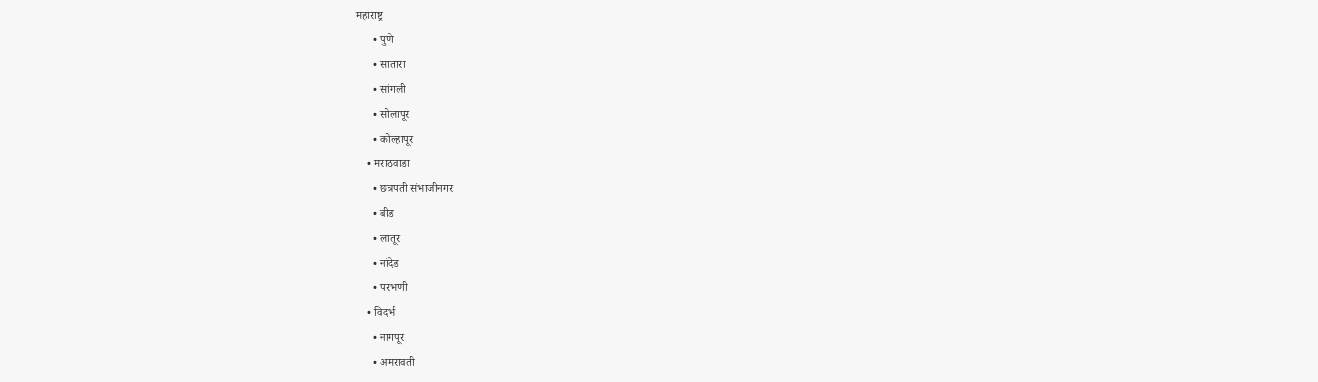महाराष्ट्र
      • पुणे
      • सातारा
      • सांगली
      • सोलापूर
      • कोल्हापूर
    • मराठवाडा
      • छत्रपती संभाजीनगर
      • बीड
      • लातूर
      • नांदेड
      • परभणी
    • विदर्भ
      • नागपूर
      • अमरावती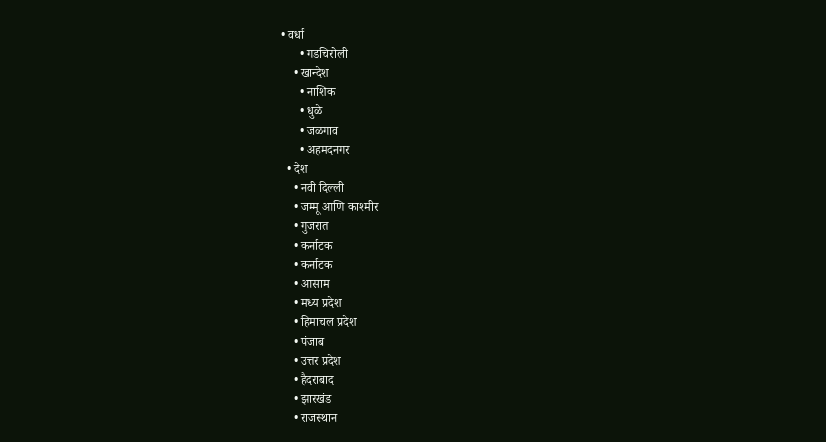• वर्धा
      • गडचिरोली
    • खान्देश
      • नाशिक
      • धुळे
      • जळगाव
      • अहमदनगर
  • देश
    • नवी दिल्ली
    • जम्मू आणि काश्मीर
    • गुजरात
    • कर्नाटक
    • कर्नाटक
    • आसाम
    • मध्य प्रदेश
    • हिमाचल प्रदेश
    • पंजाब
    • उत्तर प्रदेश
    • हैदराबाद
    • झारखंड
    • राजस्थान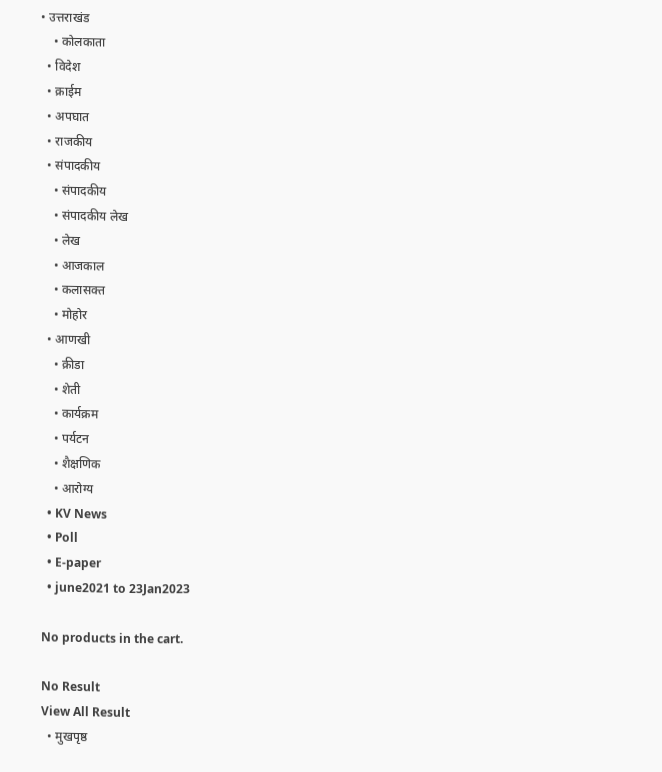• उत्तराखंड
    • कोलकाता
  • विदेश
  • क्राईम
  • अपघात
  • राजकीय
  • संपादकीय
    • संपादकीय
    • संपादकीय लेख
    • लेख
    • आजकाल
    • कलासक्त
    • मोहोर
  • आणखी
    • क्रीडा
    • शेती
    • कार्यक्रम
    • पर्यटन
    • शैक्षणिक
    • आरोग्य
  • KV News
  • Poll
  • E-paper
  • june2021 to 23Jan2023

No products in the cart.

No Result
View All Result
  • मुखपृष्ठ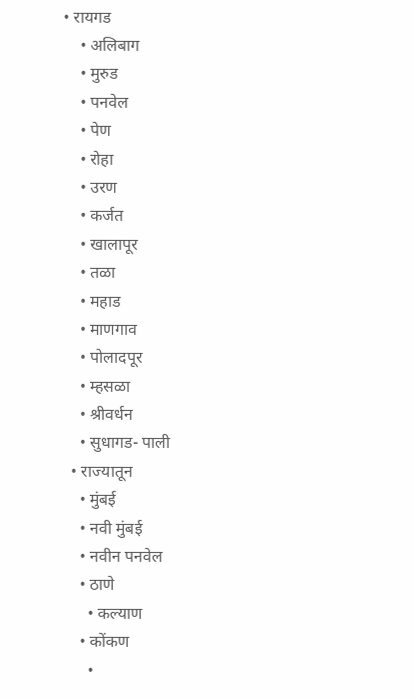• रायगड
    • अलिबाग
    • मुरुड
    • पनवेल
    • पेण
    • रोहा
    • उरण
    • कर्जत
    • खालापूर
    • तळा
    • महाड
    • माणगाव
    • पोलादपूर
    • म्हसळा
    • श्रीवर्धन
    • सुधागड- पाली
  • राज्यातून
    • मुंबई
    • नवी मुंबई
    • नवीन पनवेल
    • ठाणे
      • कल्याण
    • कोंकण
      •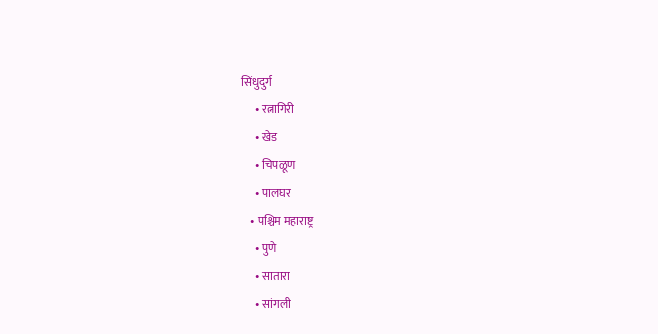सिंधुदुर्ग
      • रत्नागिरी
      • खेड
      • चिपळूण
      • पालघर
    • पश्चिम महाराष्ट्र
      • पुणे
      • सातारा
      • सांगली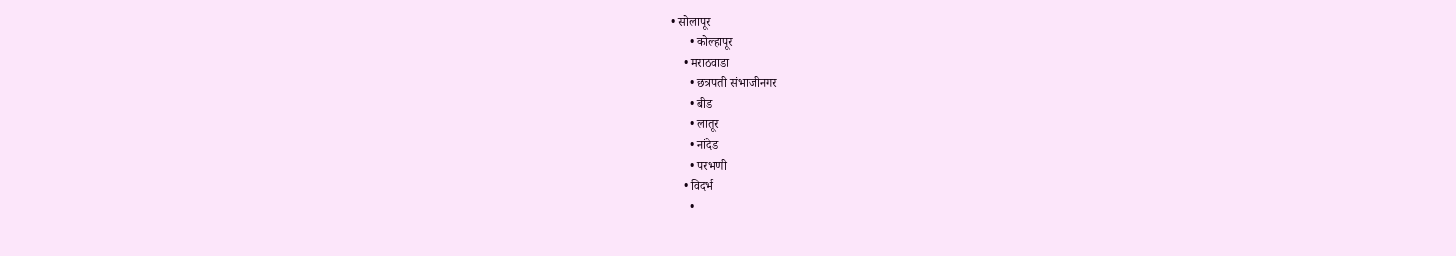• सोलापूर
      • कोल्हापूर
    • मराठवाडा
      • छत्रपती संभाजीनगर
      • बीड
      • लातूर
      • नांदेड
      • परभणी
    • विदर्भ
      •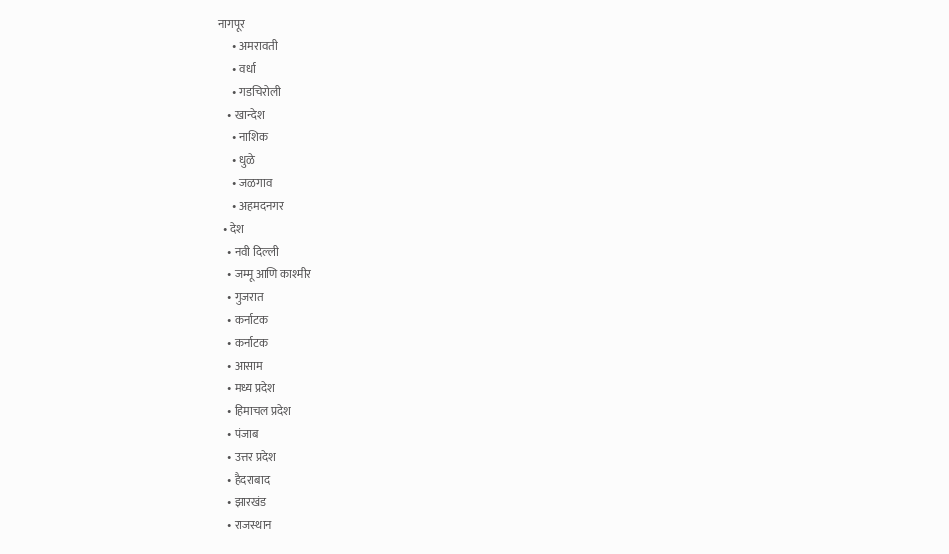नागपूर
      • अमरावती
      • वर्धा
      • गडचिरोली
    • खान्देश
      • नाशिक
      • धुळे
      • जळगाव
      • अहमदनगर
  • देश
    • नवी दिल्ली
    • जम्मू आणि काश्मीर
    • गुजरात
    • कर्नाटक
    • कर्नाटक
    • आसाम
    • मध्य प्रदेश
    • हिमाचल प्रदेश
    • पंजाब
    • उत्तर प्रदेश
    • हैदराबाद
    • झारखंड
    • राजस्थान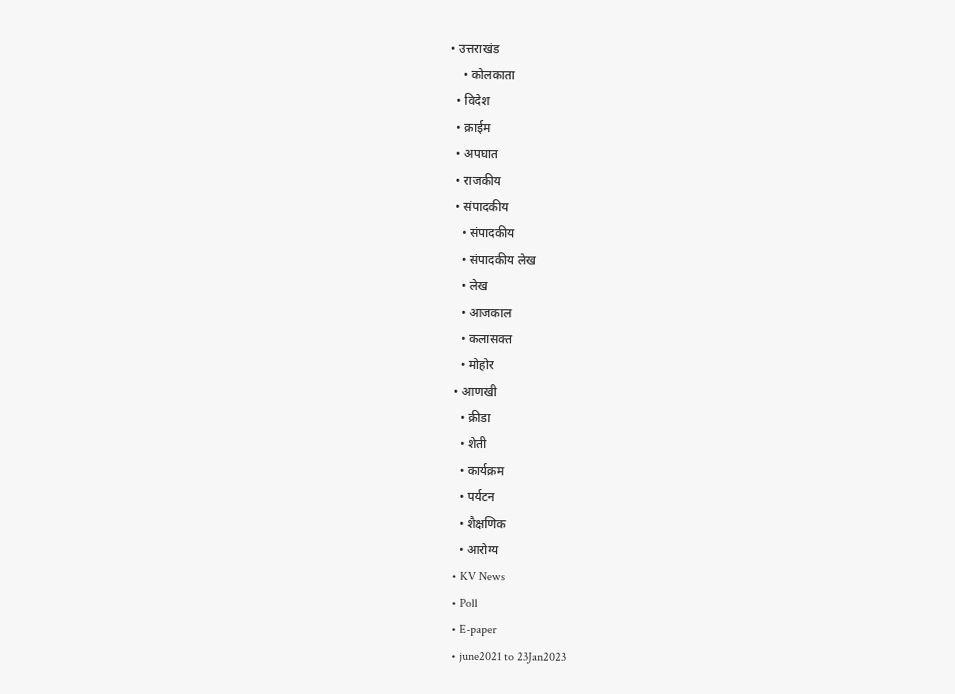• उत्तराखंड
    • कोलकाता
  • विदेश
  • क्राईम
  • अपघात
  • राजकीय
  • संपादकीय
    • संपादकीय
    • संपादकीय लेख
    • लेख
    • आजकाल
    • कलासक्त
    • मोहोर
  • आणखी
    • क्रीडा
    • शेती
    • कार्यक्रम
    • पर्यटन
    • शैक्षणिक
    • आरोग्य
  • KV News
  • Poll
  • E-paper
  • june2021 to 23Jan2023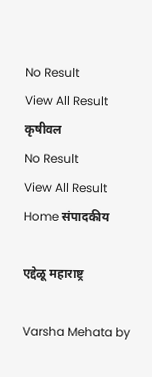No Result
View All Result
कृषीवल
No Result
View All Result
Home संपादकीय

एद्देळू महाराष्ट्र

Varsha Mehata by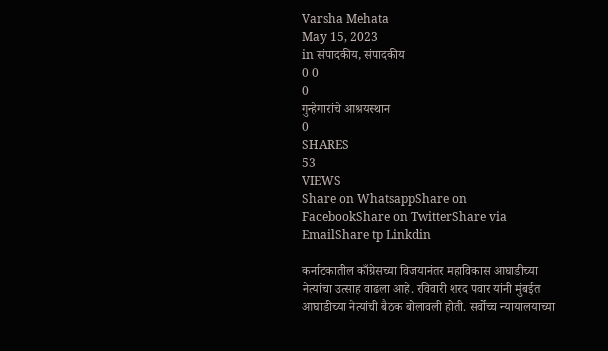Varsha Mehata
May 15, 2023
in संपादकीय, संपादकीय
0 0
0
गुन्हेगारांचे आश्रयस्थान
0
SHARES
53
VIEWS
Share on WhatsappShare on FacebookShare on TwitterShare via EmailShare tp Linkdin

कर्नाटकातील काँग्रेसच्या विजयानंतर महाविकास आघाडीच्या नेत्यांचा उत्साह वाढला आहे. रविवारी शरद पवार यांनी मुंबईत आघाडीच्या नेत्यांची बैठक बोलावली होती. सर्वोच्च न्यायालयाच्या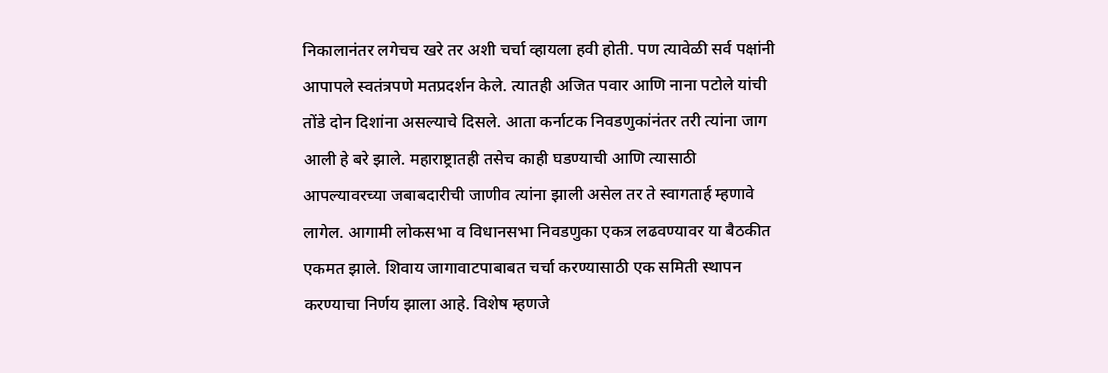निकालानंतर लगेचच खरे तर अशी चर्चा व्हायला हवी होती. पण त्यावेळी सर्व पक्षांनी आपापले स्वतंत्रपणे मतप्रदर्शन केले. त्यातही अजित पवार आणि नाना पटोले यांची तोंडे दोन दिशांना असल्याचे दिसले. आता कर्नाटक निवडणुकांनंतर तरी त्यांना जाग आली हे बरे झाले. महाराष्ट्रातही तसेच काही घडण्याची आणि त्यासाठी आपल्यावरच्या जबाबदारीची जाणीव त्यांना झाली असेल तर ते स्वागतार्ह म्हणावे लागेल. आगामी लोकसभा व विधानसभा निवडणुका एकत्र लढवण्यावर या बैठकीत एकमत झाले. शिवाय जागावाटपाबाबत चर्चा करण्यासाठी एक समिती स्थापन करण्याचा निर्णय झाला आहे. विशेष म्हणजे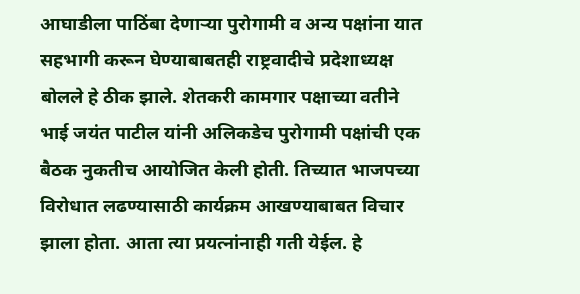आघाडीला पाठिंबा देणार्‍या पुरोगामी व अन्य पक्षांना यात सहभागी करून घेण्याबाबतही राष्ट्रवादीचे प्रदेशाध्यक्ष बोलले हे ठीक झाले. शेतकरी कामगार पक्षाच्या वतीने भाई जयंत पाटील यांनी अलिकडेच पुरोगामी पक्षांची एक बैठक नुकतीच आयोजित केली होती. तिच्यात भाजपच्या विरोधात लढण्यासाठी कार्यक्रम आखण्याबाबत विचार झाला होता. आता त्या प्रयत्नांनाही गती येईल. हे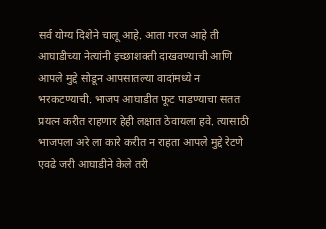सर्व योग्य दिशेने चालू आहे. आता गरज आहे ती आघाडीच्या नेत्यांनी इच्छाशक्ती दाखवण्याची आणि आपले मुद्दे सोडून आपसातल्या वादांमध्ये न भरकटण्याची. भाजप आघाडीत फूट पाडण्याचा सतत प्रयत्न करीत राहणार हेही लक्षात ठेवायला हवे. त्यासाठी भाजपला अरे ला कारे करीत न राहता आपले मुद्दे रेटणे एवढे जरी आघाडीने केले तरी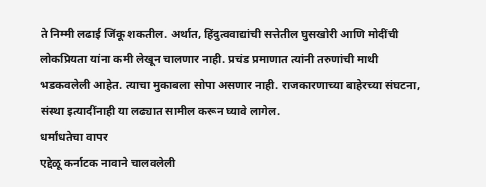ते निम्मी लढाई जिंकू शकतील. अर्थात, हिंदुत्ववाद्यांची सत्तेतील घुसखोरी आणि मोदींची लोकप्रियता यांना कमी लेखून चालणार नाही. प्रचंड प्रमाणात त्यांनी तरुणांची माथी भडकवलेली आहेत. त्याचा मुकाबला सोपा असणार नाही. राजकारणाच्या बाहेरच्या संघटना, संस्था इत्यादींनाही या लढ्यात सामील करून घ्यावे लागेल.
धर्मांधतेचा वापर
एद्देळू कर्नाटक नावाने चालवलेली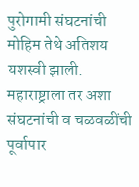पुरोगामी संघटनांची मोहिम तेथे अतिशय यशस्वी झाली. महाराष्ट्राला तर अशा संघटनांची व चळवळींची पूर्वापार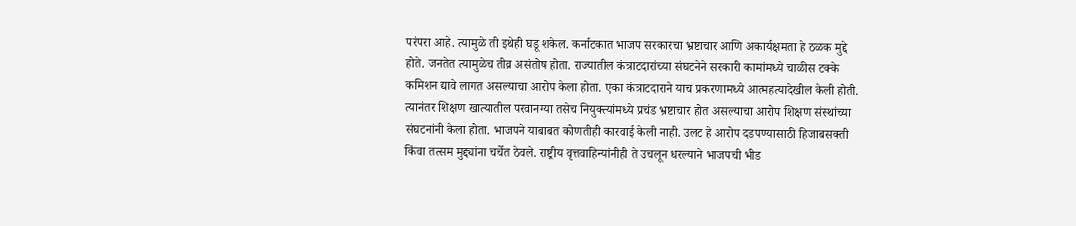परंपरा आहे. त्यामुळे ती इथेही घडू शकेल. कर्नाटकात भाजप सरकारचा भ्रष्टाचार आणि अकार्यक्षमता हे ठळक मुद्दे होते. जनतेत त्यामुळेच तीव्र असंतोष होता. राज्यातील कंत्राटदारांच्या संघटनेने सरकारी कामांमध्ये चाळीस टक्के कमिशन द्यावे लागत असल्याचा आरोप केला होता. एका कंत्राटदाराने याच प्रकरणामध्ये आत्महत्यादेखील केली होती. त्यानंतर शिक्षण खात्यातील परवानग्या तसेच नियुक्त्यांमध्ये प्रचंड भ्रष्टाचार होत असल्याचा आरोप शिक्षण संस्थांच्या संघटनांनी केला होता. भाजपने याबाबत कोणतीही कारवाई केली नाही. उलट हे आरोप दडपण्यासाठी हिजाबसक्ती किंवा तत्सम मुद्द्यांना चर्चेत ठेवले. राष्ट्रीय वृत्तवाहिन्यांनीही ते उचलून धरल्याने भाजपची भीड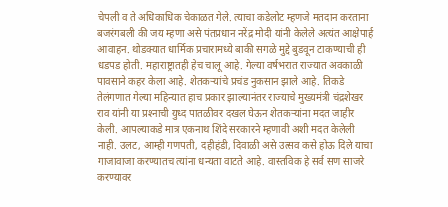चेपली व ते अधिकाधिक चेकाळत गेले. त्याचा कडेलोट म्हणजे मतदान करताना बजरंगबली की जय म्हणा असे पंतप्रधान नरेंद्र मोदी यांनी केलेले अत्यंत आक्षेपार्ह आवाहन. थोडक्यात धार्मिक प्रचारामध्ये बाकी सगळे मुद्दे बुडवून टाकण्याची ही धडपड होती. महाराष्ट्रातही हेच चालू आहे. गेल्या वर्षभरात राज्यात अवकाळी पावसाने कहर केला आहे. शेतकर्‍यांचे प्रचंड नुकसान झाले आहे. तिकडे तेलंगणात गेल्या महिन्यात हाच प्रकार झाल्यानंतर राज्याचे मुख्यमंत्री चंद्रशेखर राव यांनी या प्रश्‍नाची युध्द पातळीवर दखल घेऊन शेतकर्‍यांना मदत जाहीर केली. आपल्याकडे मात्र एकनाथ शिंदे सरकारने म्हणावी अशी मदत केलेली नाही. उलट, आम्ही गणपती, दहीहंडी, दिवाळी असे उत्सव कसे होऊ दिले याचा गाजावाजा करण्यातच त्यांना धन्यता वाटते आहे. वास्तविक हे सर्व सण साजरे करण्यावर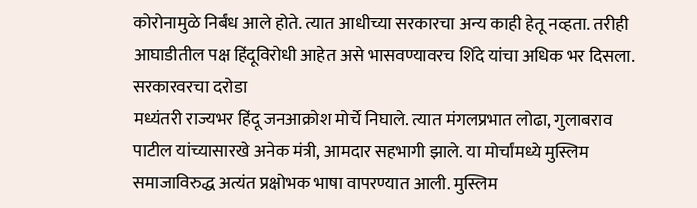कोरोनामुळे निर्बंध आले होते. त्यात आधीच्या सरकारचा अन्य काही हेतू नव्हता. तरीही आघाडीतील पक्ष हिंदूविरोधी आहेत असे भासवण्यावरच शिंदे यांचा अधिक भर दिसला.
सरकारवरचा दरोडा
मध्यंतरी राज्यभर हिंदू जनआक्रोश मोर्चे निघाले. त्यात मंगलप्रभात लोढा, गुलाबराव पाटील यांच्यासारखे अनेक मंत्री, आमदार सहभागी झाले. या मोर्चांमध्ये मुस्लिम समाजाविरुद्ध अत्यंत प्रक्षोभक भाषा वापरण्यात आली. मुस्लिम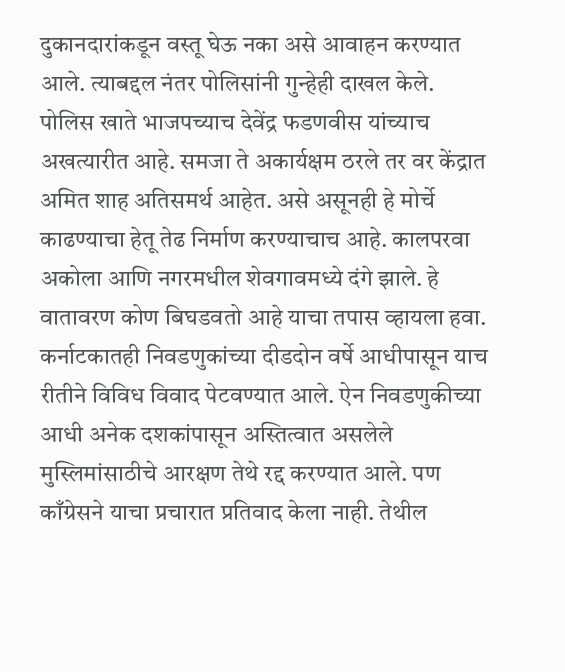दुकानदारांकडून वस्तू घेऊ नका असे आवाहन करण्यात आले. त्याबद्दल नंतर पोलिसांनी गुन्हेही दाखल केले. पोलिस खाते भाजपच्याच देवेंद्र फडणवीस यांच्याच अखत्यारीत आहे. समजा ते अकार्यक्षम ठरले तर वर केंद्रात अमित शाह अतिसमर्थ आहेत. असे असूनही हे मोर्चे काढण्याचा हेतू तेढ निर्माण करण्याचाच आहे. कालपरवा अकोला आणि नगरमधील शेवगावमध्ये दंगे झाले. हे वातावरण कोण बिघडवतो आहे याचा तपास व्हायला हवा. कर्नाटकातही निवडणुकांच्या दीडदोन वर्षे आधीपासून याच रीतीने विविध विवाद पेटवण्यात आले. ऐन निवडणुकीच्या आधी अनेक दशकांपासून अस्तित्वात असलेले मुस्लिमांसाठीचे आरक्षण तेथे रद्द करण्यात आले. पण काँग्रेसने याचा प्रचारात प्रतिवाद केला नाही. तेथील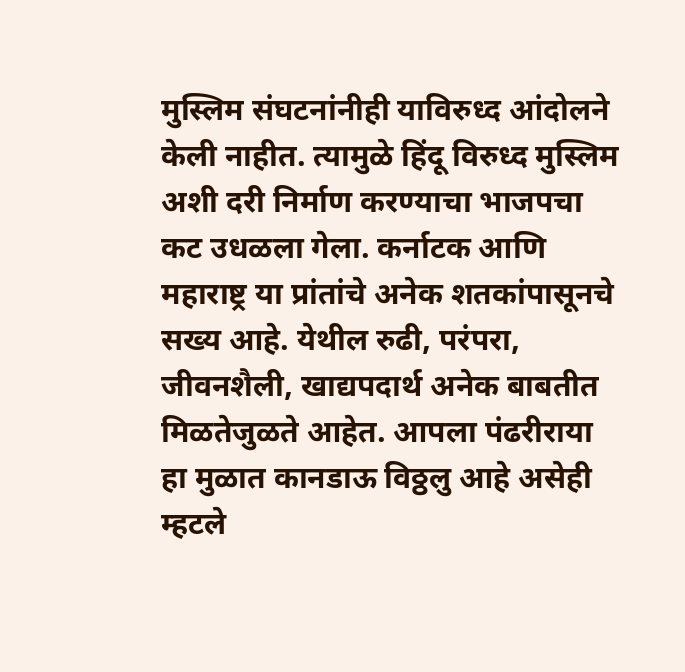मुस्लिम संघटनांनीही याविरुध्द आंदोलने केली नाहीत. त्यामुळे हिंदू विरुध्द मुस्लिम अशी दरी निर्माण करण्याचा भाजपचा कट उधळला गेला. कर्नाटक आणि महाराष्ट्र या प्रांतांचे अनेक शतकांपासूनचे सख्य आहे. येथील रुढी, परंपरा, जीवनशैली, खाद्यपदार्थ अनेक बाबतीत मिळतेजुळते आहेत. आपला पंढरीराया हा मुळात कानडाऊ विठ्ठलु आहे असेही म्हटले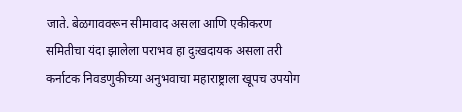जाते. बेळगाववरून सीमावाद असला आणि एकीकरण समितीचा यंदा झालेला पराभव हा दुःखदायक असला तरी कर्नाटक निवडणुकीच्या अनुभवाचा महाराष्ट्राला खूपच उपयोग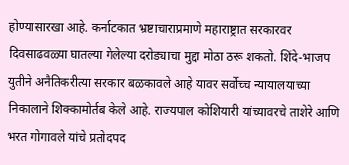होण्यासारखा आहे. कर्नाटकात भ्रष्टाचाराप्रमाणे महाराष्ट्रात सरकारवर दिवसाढवळ्या घातल्या गेलेल्या दरोड्याचा मुद्दा मोठा ठरू शकतो. शिंदे-भाजप युतीने अनैतिकरीत्या सरकार बळकावले आहे यावर सर्वोच्च न्यायालयाच्या निकालाने शिक्कामोर्तब केले आहे. राज्यपाल कोशियारी यांच्यावरचे ताशेरे आणि भरत गोगावले यांचे प्रतोदपद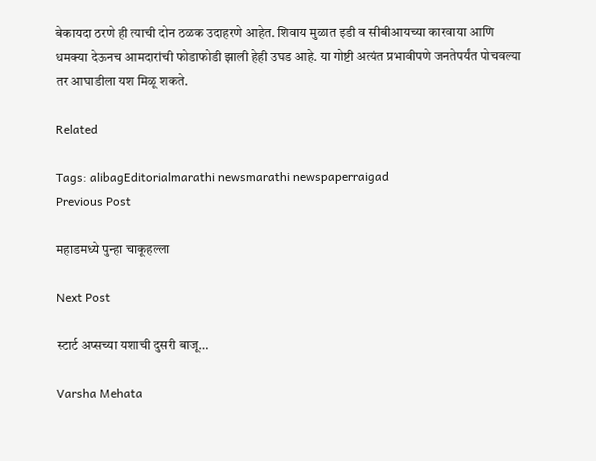बेकायदा ठरणे ही त्याची दोन ठळक उदाहरणे आहेत. शिवाय मुळात इडी व सीबीआयच्या कारवाया आणि धमक्या देऊनच आमदारांची फोडाफोडी झाली हेही उघड आहे. या गोष्टी अत्यंत प्रभावीपणे जनतेपर्यंत पोचवल्या तर आघाडीला यश मिळू शकते.

Related

Tags: alibagEditorialmarathi newsmarathi newspaperraigad
Previous Post

महाडमध्ये पुन्हा चाकूहल्ला

Next Post

स्टार्ट अप्सच्या यशाची दुसरी बाजू…

Varsha Mehata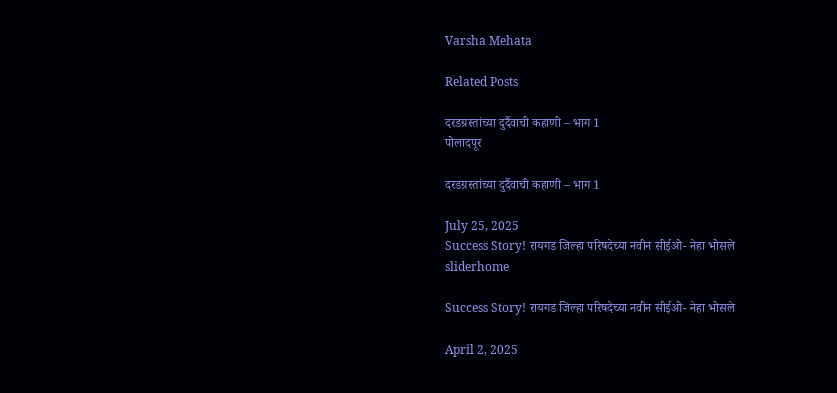Varsha Mehata

Related Posts

दरडग्रस्तांच्या दुर्दैवाची कहाणी – भाग 1
पोलादपूर

दरडग्रस्तांच्या दुर्दैवाची कहाणी – भाग 1

July 25, 2025
Success Story! रायगड जिल्हा परिषदेच्या नवीन सीईओ- नेहा भोसले
sliderhome

Success Story! रायगड जिल्हा परिषदेच्या नवीन सीईओ- नेहा भोसले

April 2, 2025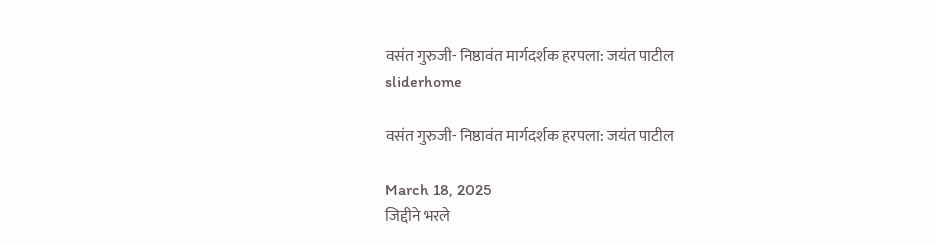वसंत गुरुजी- निष्ठावंत मार्गदर्शक हरपला: जयंत पाटील
sliderhome

वसंत गुरुजी- निष्ठावंत मार्गदर्शक हरपला: जयंत पाटील

March 18, 2025
जिद्दीने भरले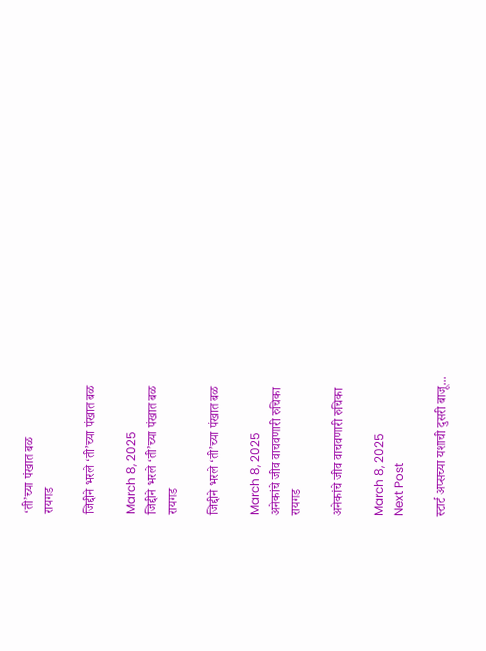‘ती’च्या पंखात बळ
रायगड

जिद्दीने भरले ‘ती’च्या पंखात बळ

March 8, 2025
जिद्दीने भरले ‘ती’च्या पंखात बळ
रायगड

जिद्दीने भरले ‘ती’च्या पंखात बळ

March 8, 2025
अनेकांचे जीव वाचवणारी रुचिका
रायगड

अनेकांचे जीव वाचवणारी रुचिका

March 8, 2025
Next Post

स्टार्ट अप्सच्या यशाची दुसरी बाजू...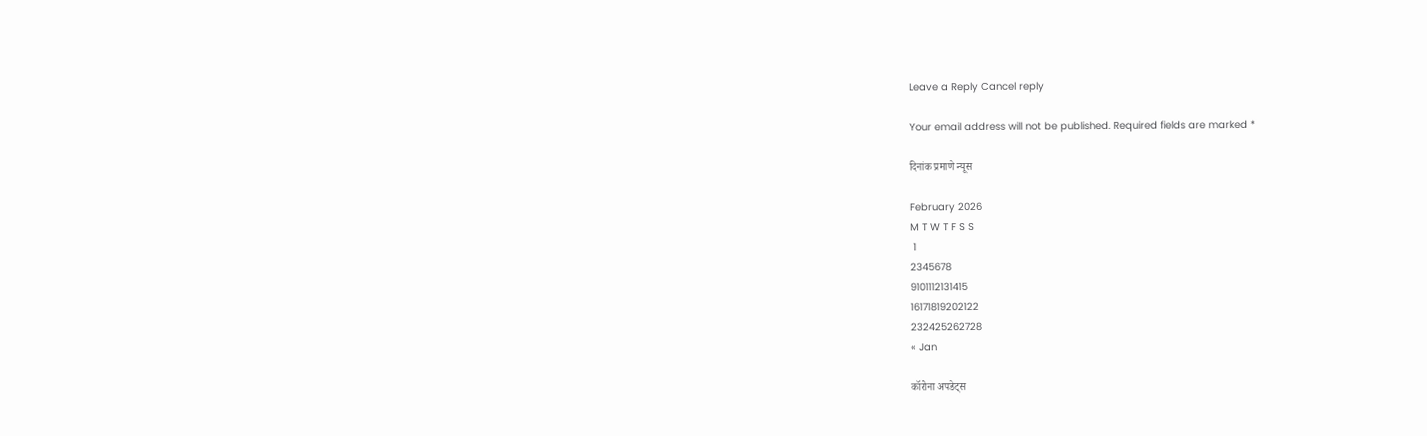Leave a Reply Cancel reply

Your email address will not be published. Required fields are marked *

दिनांक प्रमाणे न्यूस

February 2026
M T W T F S S
 1
2345678
9101112131415
16171819202122
232425262728
« Jan

कॉरोना अपडेट्स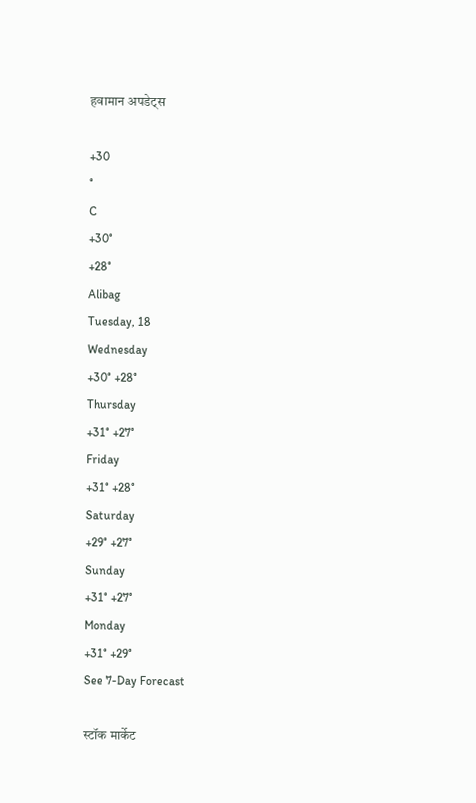हवामान अपडेट्स

+30
°
C
+30°
+28°
Alibag
Tuesday, 18
Wednesday
+30° +28°
Thursday
+31° +27°
Friday
+31° +28°
Saturday
+29° +27°
Sunday
+31° +27°
Monday
+31° +29°
See 7-Day Forecast

स्टॉक मार्केट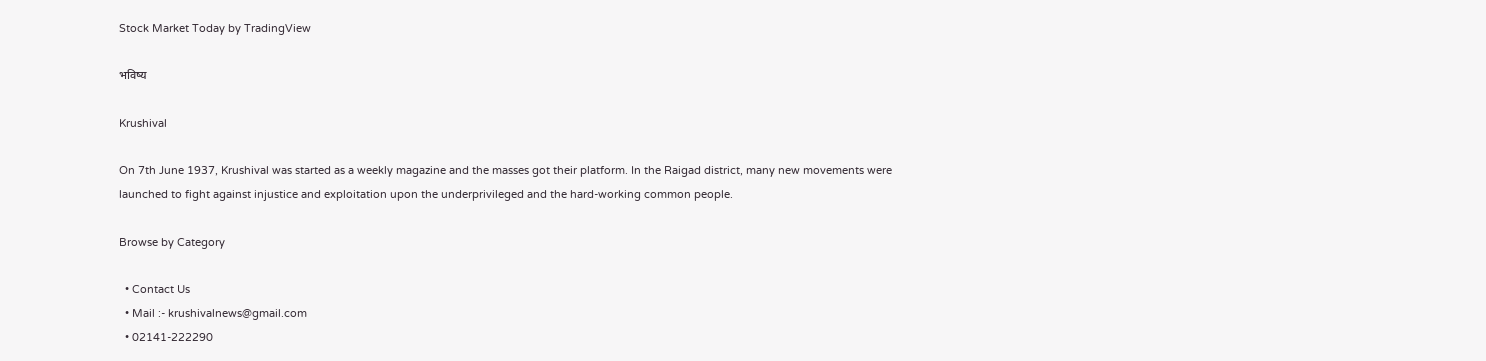Stock Market Today by TradingView

भविष्य

Krushival

On 7th June 1937, Krushival was started as a weekly magazine and the masses got their platform. In the Raigad district, many new movements were launched to fight against injustice and exploitation upon the underprivileged and the hard-working common people.

Browse by Category

  • Contact Us
  • Mail :- krushivalnews@gmail.com
  • 02141-222290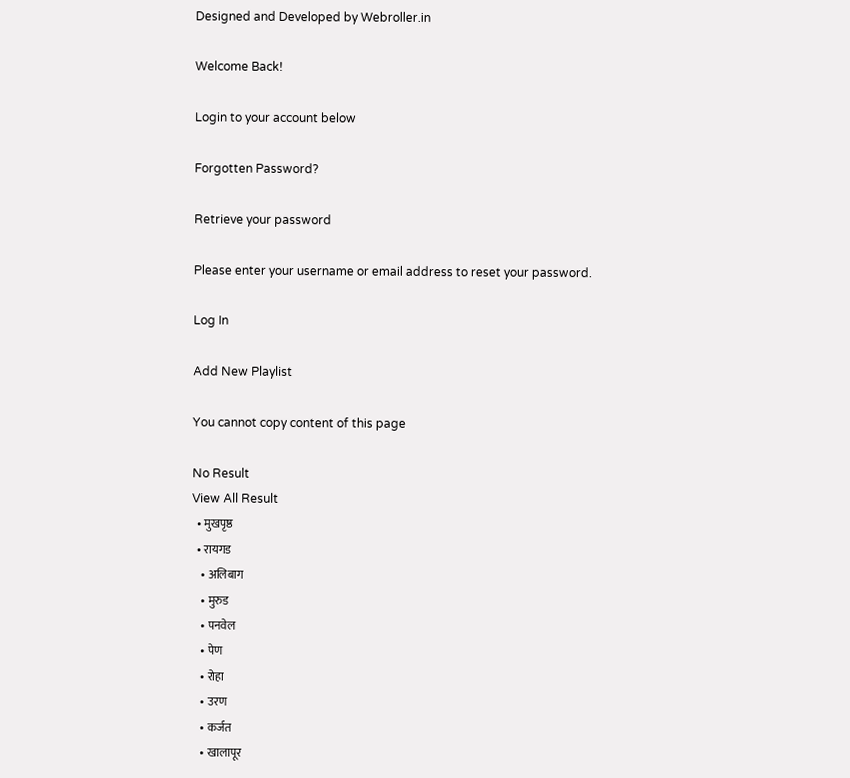Designed and Developed by Webroller.in

Welcome Back!

Login to your account below

Forgotten Password?

Retrieve your password

Please enter your username or email address to reset your password.

Log In

Add New Playlist

You cannot copy content of this page

No Result
View All Result
  • मुखपृष्ठ
  • रायगड
    • अलिबाग
    • मुरुड
    • पनवेल
    • पेण
    • रोहा
    • उरण
    • कर्जत
    • खालापूर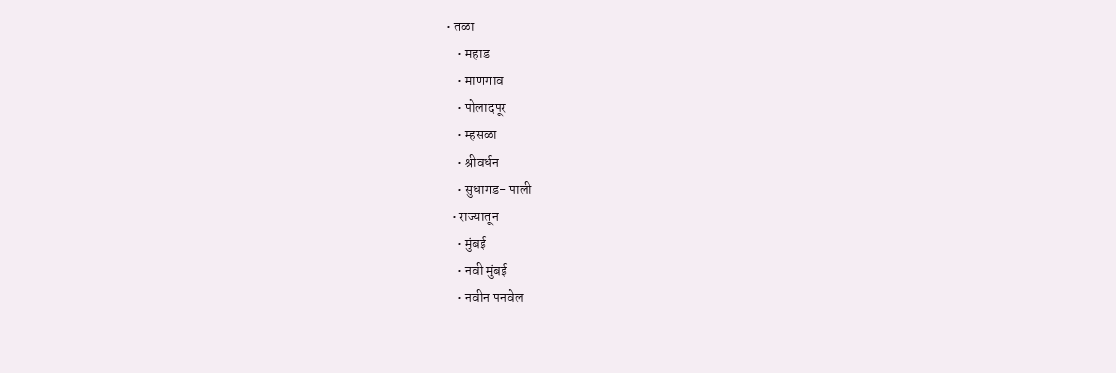• तळा
    • महाड
    • माणगाव
    • पोलादपूर
    • म्हसळा
    • श्रीवर्धन
    • सुधागड- पाली
  • राज्यातून
    • मुंबई
    • नवी मुंबई
    • नवीन पनवेल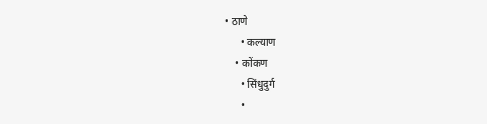• ठाणे
      • कल्याण
    • कोंकण
      • सिंधुदुर्ग
      •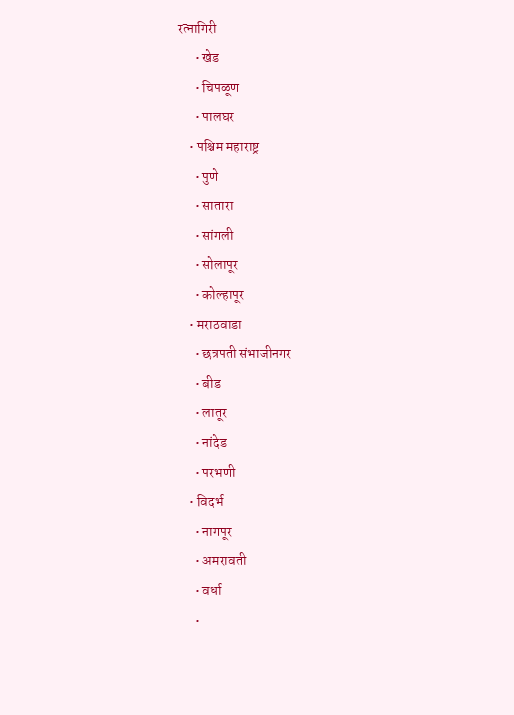रत्नागिरी
      • खेड
      • चिपळूण
      • पालघर
    • पश्चिम महाराष्ट्र
      • पुणे
      • सातारा
      • सांगली
      • सोलापूर
      • कोल्हापूर
    • मराठवाडा
      • छत्रपती संभाजीनगर
      • बीड
      • लातूर
      • नांदेड
      • परभणी
    • विदर्भ
      • नागपूर
      • अमरावती
      • वर्धा
      •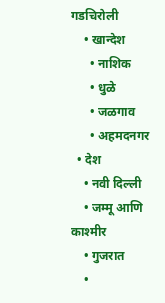गडचिरोली
    • खान्देश
      • नाशिक
      • धुळे
      • जळगाव
      • अहमदनगर
  • देश
    • नवी दिल्ली
    • जम्मू आणि काश्मीर
    • गुजरात
    •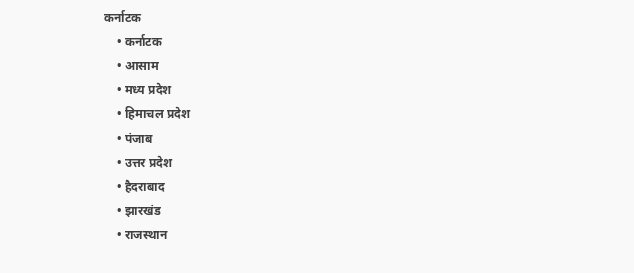कर्नाटक
    • कर्नाटक
    • आसाम
    • मध्य प्रदेश
    • हिमाचल प्रदेश
    • पंजाब
    • उत्तर प्रदेश
    • हैदराबाद
    • झारखंड
    • राजस्थान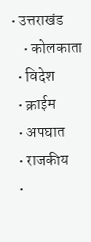• उत्तराखंड
    • कोलकाता
  • विदेश
  • क्राईम
  • अपघात
  • राजकीय
  •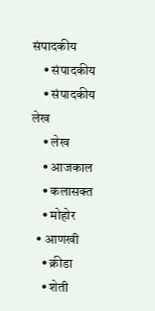संपादकीय
    • संपादकीय
    • संपादकीय लेख
    • लेख
    • आजकाल
    • कलासक्त
    • मोहोर
  • आणखी
    • क्रीडा
    • शेती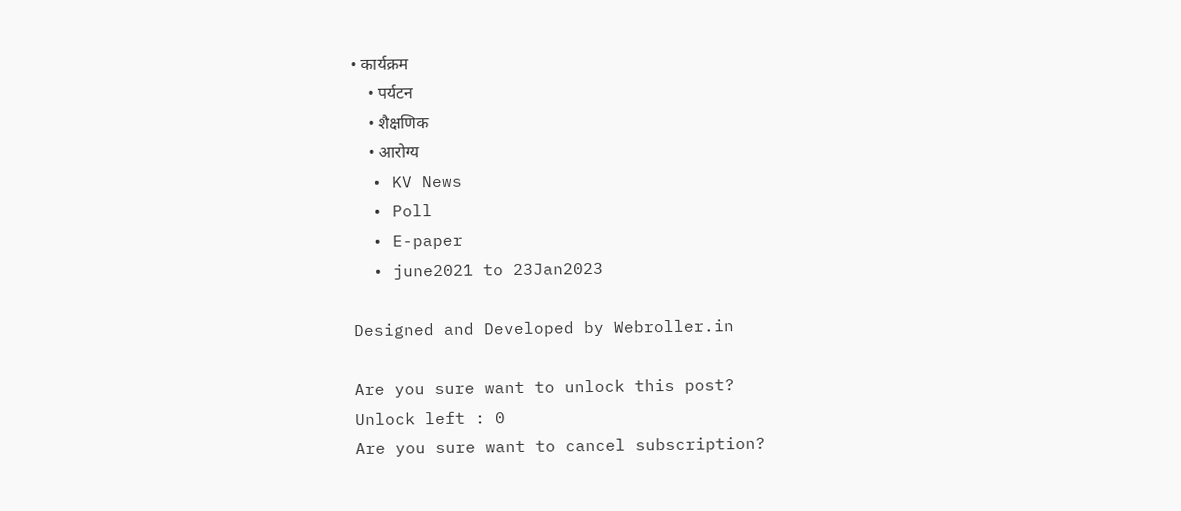• कार्यक्रम
    • पर्यटन
    • शैक्षणिक
    • आरोग्य
  • KV News
  • Poll
  • E-paper
  • june2021 to 23Jan2023

Designed and Developed by Webroller.in

Are you sure want to unlock this post?
Unlock left : 0
Are you sure want to cancel subscription?